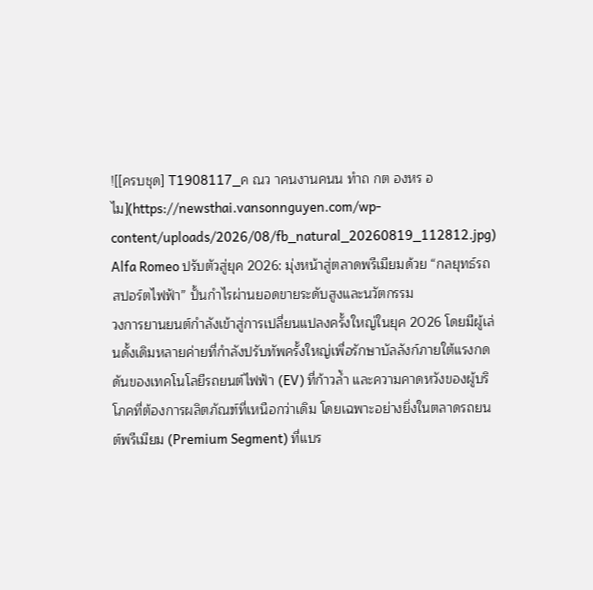![[ครบชุด] T1908117_ค ณว าคนงานคนน ทำถ กต องหร อไม](https://newsthai.vansonnguyen.com/wp-content/uploads/2026/08/fb_natural_20260819_112812.jpg)
Alfa Romeo ปรับตัวสู่ยุค 2026: มุ่งหน้าสู่ตลาดพรีเมียมด้วย “กลยุทธ์รถสปอร์ตไฟฟ้า” ปั้นกำไรผ่านยอดขายระดับสูงและนวัตกรรม
วงการยานยนต์กำลังเข้าสู่การเปลี่ยนแปลงครั้งใหญ่ในยุค 2026 โดยมีผู้เล่นดั้งเดิมหลายค่ายที่กำลังปรับทัพครั้งใหญ่เพื่อรักษาบัลลังก์ภายใต้แรงกดดันของเทคโนโลยีรถยนต์ไฟฟ้า (EV) ที่ก้าวล้ำ และความคาดหวังของผู้บริโภคที่ต้องการผลิตภัณฑ์ที่เหนือกว่าเดิม โดยเฉพาะอย่างยิ่งในตลาดรถยนต์พรีเมียม (Premium Segment) ที่แบร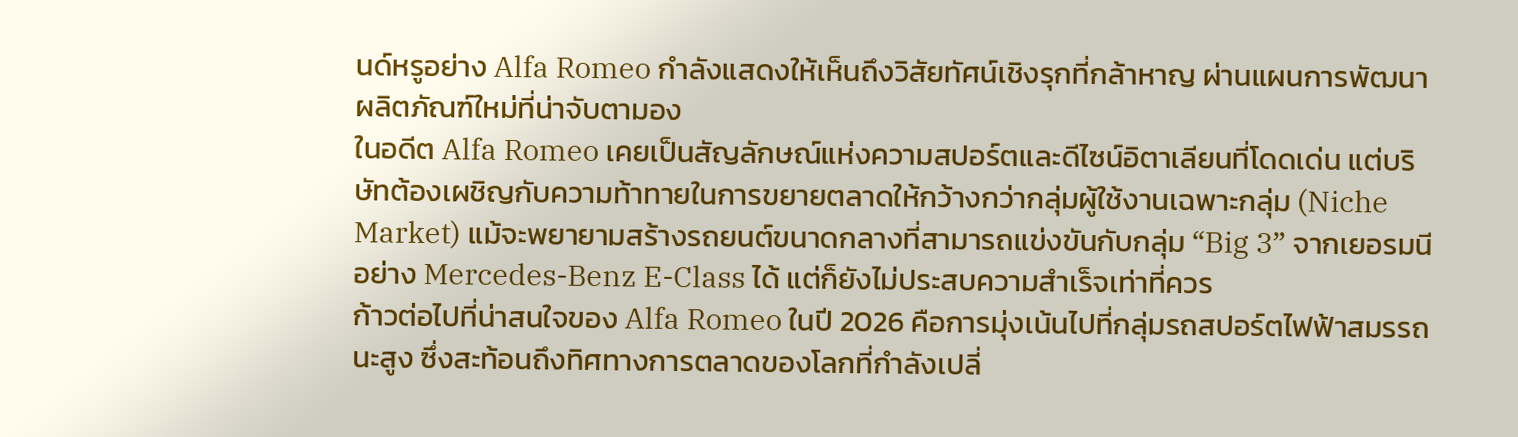นด์หรูอย่าง Alfa Romeo กำลังแสดงให้เห็นถึงวิสัยทัศน์เชิงรุกที่กล้าหาญ ผ่านแผนการพัฒนาผลิตภัณฑ์ใหม่ที่น่าจับตามอง
ในอดีต Alfa Romeo เคยเป็นสัญลักษณ์แห่งความสปอร์ตและดีไซน์อิตาเลียนที่โดดเด่น แต่บริษัทต้องเผชิญกับความท้าทายในการขยายตลาดให้กว้างกว่ากลุ่มผู้ใช้งานเฉพาะกลุ่ม (Niche Market) แม้จะพยายามสร้างรถยนต์ขนาดกลางที่สามารถแข่งขันกับกลุ่ม “Big 3” จากเยอรมนีอย่าง Mercedes-Benz E-Class ได้ แต่ก็ยังไม่ประสบความสำเร็จเท่าที่ควร
ก้าวต่อไปที่น่าสนใจของ Alfa Romeo ในปี 2026 คือการมุ่งเน้นไปที่กลุ่มรถสปอร์ตไฟฟ้าสมรรถนะสูง ซึ่งสะท้อนถึงทิศทางการตลาดของโลกที่กำลังเปลี่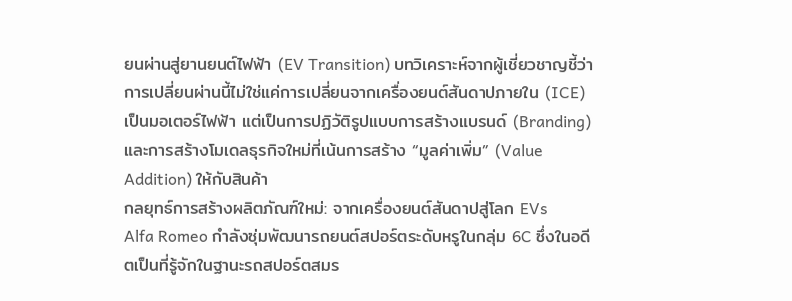ยนผ่านสู่ยานยนต์ไฟฟ้า (EV Transition) บทวิเคราะห์จากผู้เชี่ยวชาญชี้ว่า การเปลี่ยนผ่านนี้ไม่ใช่แค่การเปลี่ยนจากเครื่องยนต์สันดาปภายใน (ICE) เป็นมอเตอร์ไฟฟ้า แต่เป็นการปฏิวัติรูปแบบการสร้างแบรนด์ (Branding) และการสร้างโมเดลธุรกิจใหม่ที่เน้นการสร้าง “มูลค่าเพิ่ม” (Value Addition) ให้กับสินค้า
กลยุทธ์การสร้างผลิตภัณฑ์ใหม่: จากเครื่องยนต์สันดาปสู่โลก EVs
Alfa Romeo กำลังซุ่มพัฒนารถยนต์สปอร์ตระดับหรูในกลุ่ม 6C ซึ่งในอดีตเป็นที่รู้จักในฐานะรถสปอร์ตสมร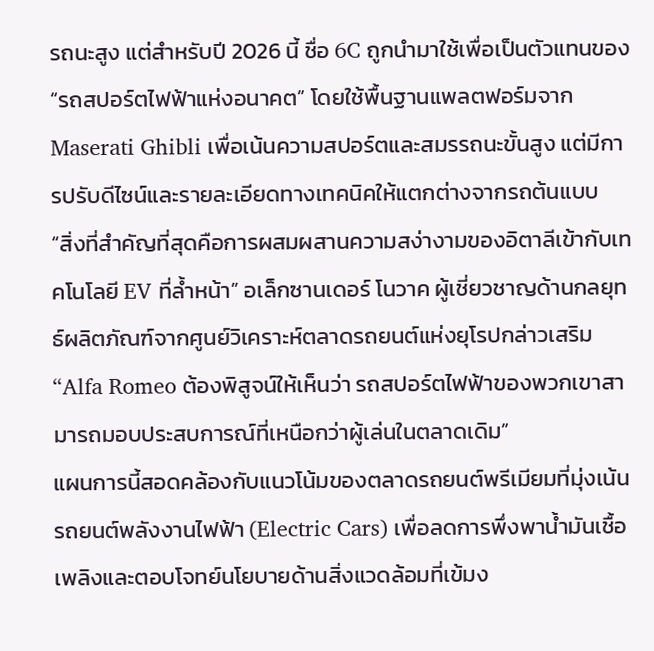รถนะสูง แต่สำหรับปี 2026 นี้ ชื่อ 6C ถูกนำมาใช้เพื่อเป็นตัวแทนของ “รถสปอร์ตไฟฟ้าแห่งอนาคต” โดยใช้พื้นฐานแพลตฟอร์มจาก Maserati Ghibli เพื่อเน้นความสปอร์ตและสมรรถนะขั้นสูง แต่มีการปรับดีไซน์และรายละเอียดทางเทคนิคให้แตกต่างจากรถต้นแบบ
“สิ่งที่สำคัญที่สุดคือการผสมผสานความสง่างามของอิตาลีเข้ากับเทคโนโลยี EV ที่ล้ำหน้า” อเล็กซานเดอร์ โนวาค ผู้เชี่ยวชาญด้านกลยุทธ์ผลิตภัณฑ์จากศูนย์วิเคราะห์ตลาดรถยนต์แห่งยุโรปกล่าวเสริม “Alfa Romeo ต้องพิสูจน์ให้เห็นว่า รถสปอร์ตไฟฟ้าของพวกเขาสามารถมอบประสบการณ์ที่เหนือกว่าผู้เล่นในตลาดเดิม”
แผนการนี้สอดคล้องกับแนวโน้มของตลาดรถยนต์พรีเมียมที่มุ่งเน้นรถยนต์พลังงานไฟฟ้า (Electric Cars) เพื่อลดการพึ่งพาน้ำมันเชื้อเพลิงและตอบโจทย์นโยบายด้านสิ่งแวดล้อมที่เข้มง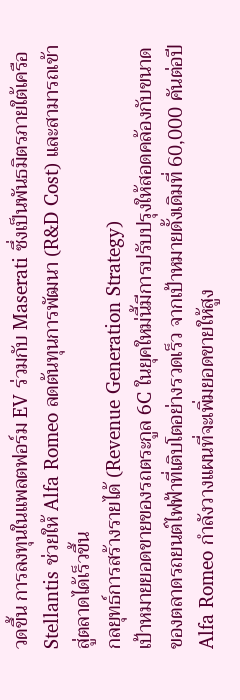วดขึ้น การลงทุนในแพลตฟอร์ม EV ร่วมกับ Maserati ซึ่งเป็นพันธมิตรภายใต้เครือ Stellantis ช่วยให้ Alfa Romeo ลดต้นทุนการพัฒนา (R&D Cost) และสามารถเข้าสู่ตลาดได้เร็วขึ้น
กลยุทธ์การสร้างรายได้ (Revenue Generation Strategy)
เป้าหมายยอดขายของรถตระกูล 6C ในยุคใหม่นี้มีการปรับปรุงให้สอดคล้องกับขนาดของตลาดรถยนต์ไฟฟ้าที่เติบโตอย่างรวดเร็ว จากเป้าหมายดั้งเดิมที่ 60,000 คันต่อปี Alfa Romeo กำลังวางแผนที่จะเพิ่มยอดขายให้สูง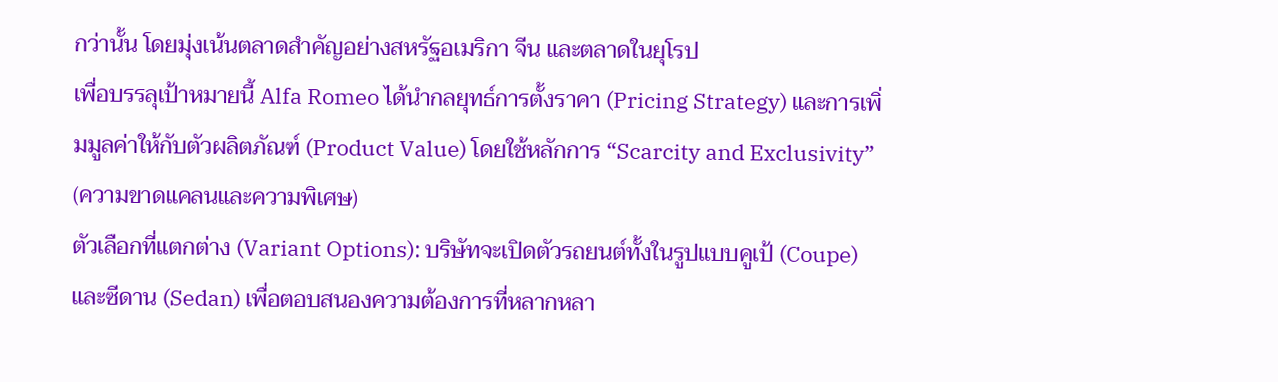กว่านั้น โดยมุ่งเน้นตลาดสำคัญอย่างสหรัฐอเมริกา จีน และตลาดในยุโรป
เพื่อบรรลุเป้าหมายนี้ Alfa Romeo ได้นำกลยุทธ์การตั้งราคา (Pricing Strategy) และการเพิ่มมูลค่าให้กับตัวผลิตภัณฑ์ (Product Value) โดยใช้หลักการ “Scarcity and Exclusivity” (ความขาดแคลนและความพิเศษ)
ตัวเลือกที่แตกต่าง (Variant Options): บริษัทจะเปิดตัวรถยนต์ทั้งในรูปแบบคูเป้ (Coupe) และซีดาน (Sedan) เพื่อตอบสนองความต้องการที่หลากหลา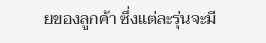ยของลูกค้า ซึ่งแต่ละรุ่นจะมี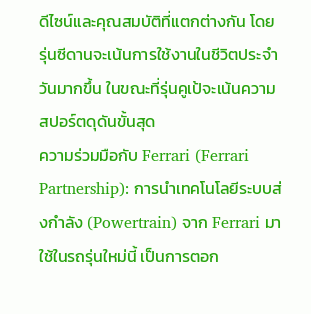ดีไซน์และคุณสมบัติที่แตกต่างกัน โดยรุ่นซีดานจะเน้นการใช้งานในชีวิตประจำวันมากขึ้น ในขณะที่รุ่นคูเป้จะเน้นความสปอร์ตดุดันขั้นสุด
ความร่วมมือกับ Ferrari (Ferrari Partnership): การนำเทคโนโลยีระบบส่งกำลัง (Powertrain) จาก Ferrari มาใช้ในรถรุ่นใหม่นี้ เป็นการตอก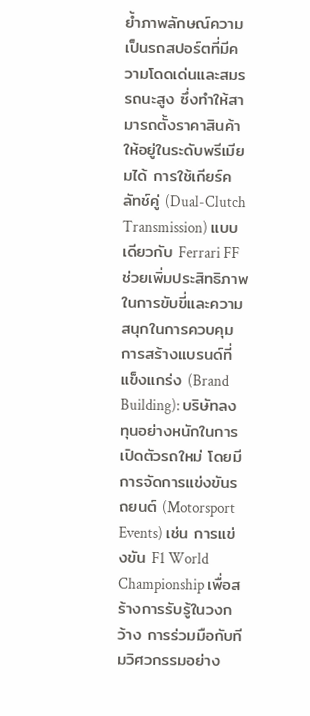ย้ำภาพลักษณ์ความเป็นรถสปอร์ตที่มีความโดดเด่นและสมรรถนะสูง ซึ่งทำให้สามารถตั้งราคาสินค้าให้อยู่ในระดับพรีเมียมได้ การใช้เกียร์คลัทช์คู่ (Dual-Clutch Transmission) แบบเดียวกับ Ferrari FF ช่วยเพิ่มประสิทธิภาพในการขับขี่และความสนุกในการควบคุม
การสร้างแบรนด์ที่แข็งแกร่ง (Brand Building): บริษัทลงทุนอย่างหนักในการเปิดตัวรถใหม่ โดยมีการจัดการแข่งขันรถยนต์ (Motorsport Events) เช่น การแข่งขัน F1 World Championship เพื่อสร้างการรับรู้ในวงกว้าง การร่วมมือกับทีมวิศวกรรมอย่าง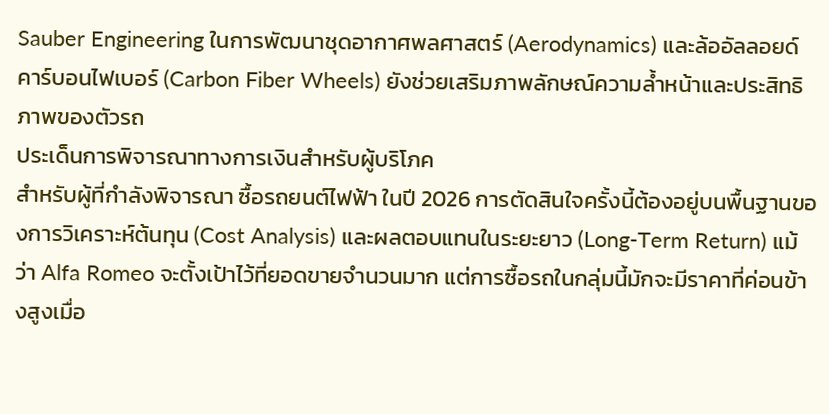Sauber Engineering ในการพัฒนาชุดอากาศพลศาสตร์ (Aerodynamics) และล้ออัลลอยด์คาร์บอนไฟเบอร์ (Carbon Fiber Wheels) ยังช่วยเสริมภาพลักษณ์ความล้ำหน้าและประสิทธิภาพของตัวรถ
ประเด็นการพิจารณาทางการเงินสำหรับผู้บริโภค
สำหรับผู้ที่กำลังพิจารณา ซื้อรถยนต์ไฟฟ้า ในปี 2026 การตัดสินใจครั้งนี้ต้องอยู่บนพื้นฐานของการวิเคราะห์ต้นทุน (Cost Analysis) และผลตอบแทนในระยะยาว (Long-Term Return) แม้ว่า Alfa Romeo จะตั้งเป้าไว้ที่ยอดขายจำนวนมาก แต่การซื้อรถในกลุ่มนี้มักจะมีราคาที่ค่อนข้างสูงเมื่อ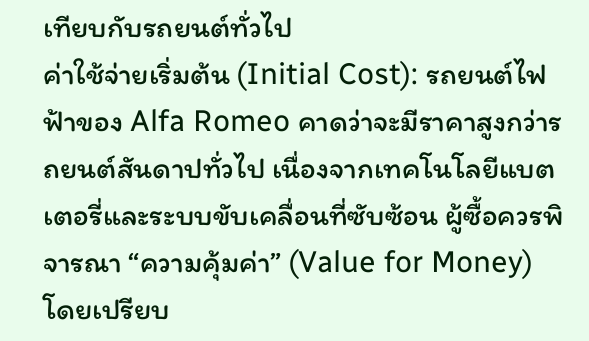เทียบกับรถยนต์ทั่วไป
ค่าใช้จ่ายเริ่มต้น (Initial Cost): รถยนต์ไฟฟ้าของ Alfa Romeo คาดว่าจะมีราคาสูงกว่ารถยนต์สันดาปทั่วไป เนื่องจากเทคโนโลยีแบตเตอรี่และระบบขับเคลื่อนที่ซับซ้อน ผู้ซื้อควรพิจารณา “ความคุ้มค่า” (Value for Money) โดยเปรียบ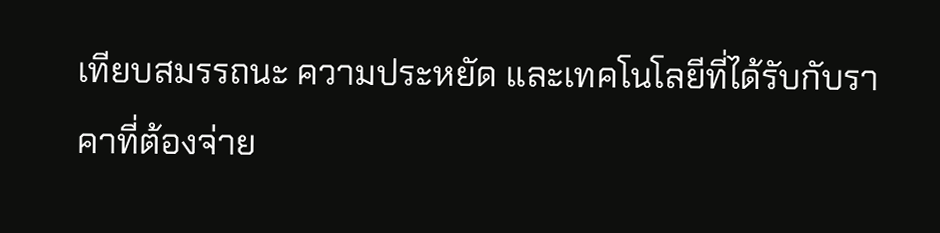เทียบสมรรถนะ ความประหยัด และเทคโนโลยีที่ได้รับกับราคาที่ต้องจ่าย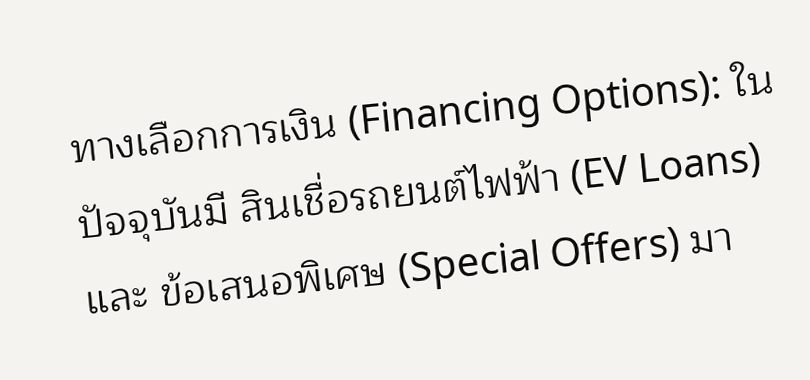ทางเลือกการเงิน (Financing Options): ในปัจจุบันมี สินเชื่อรถยนต์ไฟฟ้า (EV Loans) และ ข้อเสนอพิเศษ (Special Offers) มา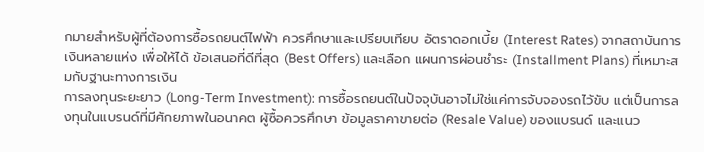กมายสำหรับผู้ที่ต้องการซื้อรถยนต์ไฟฟ้า ควรศึกษาและเปรียบเทียบ อัตราดอกเบี้ย (Interest Rates) จากสถาบันการเงินหลายแห่ง เพื่อให้ได้ ข้อเสนอที่ดีที่สุด (Best Offers) และเลือก แผนการผ่อนชำระ (Installment Plans) ที่เหมาะสมกับฐานะทางการเงิน
การลงทุนระยะยาว (Long-Term Investment): การซื้อรถยนต์ในปัจจุบันอาจไม่ใช่แค่การจับจองรถไว้ขับ แต่เป็นการลงทุนในแบรนด์ที่มีศักยภาพในอนาคต ผู้ซื้อควรศึกษา ข้อมูลราคาขายต่อ (Resale Value) ของแบรนด์ และแนว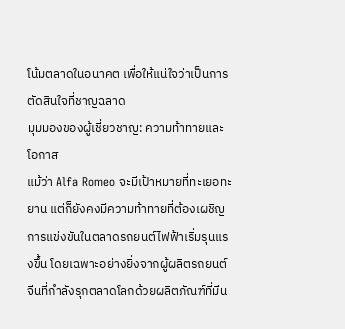โน้มตลาดในอนาคต เพื่อให้แน่ใจว่าเป็นการตัดสินใจที่ชาญฉลาด
มุมมองของผู้เชี่ยวชาญ: ความท้าทายและโอกาส
แม้ว่า Alfa Romeo จะมีเป้าหมายที่ทะเยอทะยาน แต่ก็ยังคงมีความท้าทายที่ต้องเผชิญ การแข่งขันในตลาดรถยนต์ไฟฟ้าเริ่มรุนแรงขึ้น โดยเฉพาะอย่างยิ่งจากผู้ผลิตรถยนต์จีนที่กำลังรุกตลาดโลกด้วยผลิตภัณฑ์ที่มีน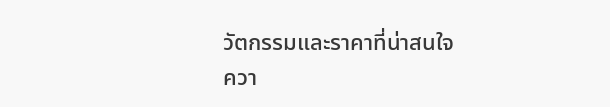วัตกรรมและราคาที่น่าสนใจ
ควา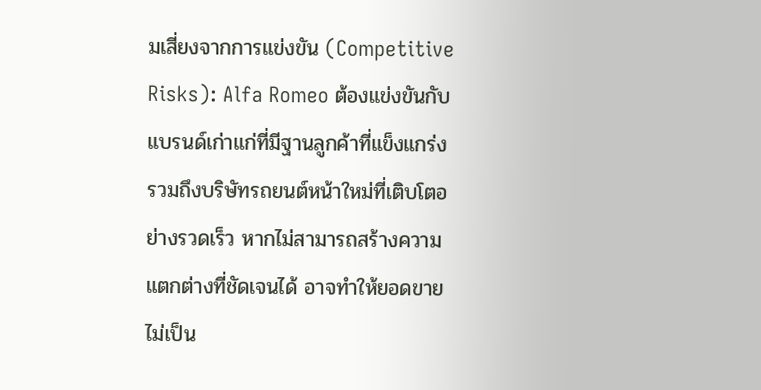มเสี่ยงจากการแข่งขัน (Competitive Risks): Alfa Romeo ต้องแข่งขันกับแบรนด์เก่าแก่ที่มีฐานลูกค้าที่แข็งแกร่ง รวมถึงบริษัทรถยนต์หน้าใหม่ที่เติบโตอย่างรวดเร็ว หากไม่สามารถสร้างความแตกต่างที่ชัดเจนได้ อาจทำให้ยอดขายไม่เป็น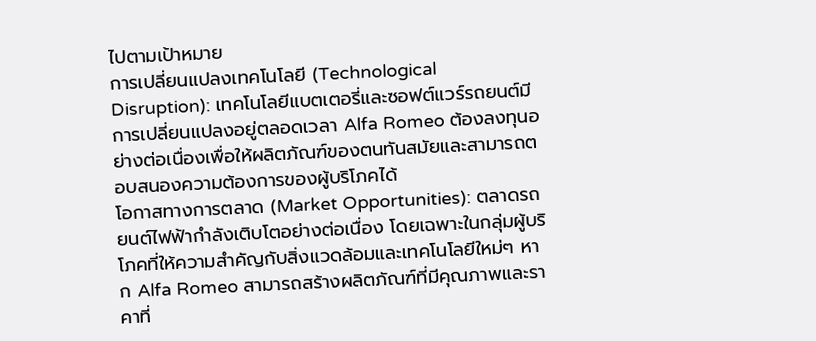ไปตามเป้าหมาย
การเปลี่ยนแปลงเทคโนโลยี (Technological Disruption): เทคโนโลยีแบตเตอรี่และซอฟต์แวร์รถยนต์มีการเปลี่ยนแปลงอยู่ตลอดเวลา Alfa Romeo ต้องลงทุนอย่างต่อเนื่องเพื่อให้ผลิตภัณฑ์ของตนทันสมัยและสามารถตอบสนองความต้องการของผู้บริโภคได้
โอกาสทางการตลาด (Market Opportunities): ตลาดรถยนต์ไฟฟ้ากำลังเติบโตอย่างต่อเนื่อง โดยเฉพาะในกลุ่มผู้บริโภคที่ให้ความสำคัญกับสิ่งแวดล้อมและเทคโนโลยีใหม่ๆ หาก Alfa Romeo สามารถสร้างผลิตภัณฑ์ที่มีคุณภาพและราคาที่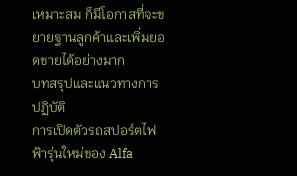เหมาะสม ก็มีโอกาสที่จะขยายฐานลูกค้าและเพิ่มยอดขายได้อย่างมาก
บทสรุปและแนวทางการปฏิบัติ
การเปิดตัวรถสปอร์ตไฟฟ้ารุ่นใหม่ของ Alfa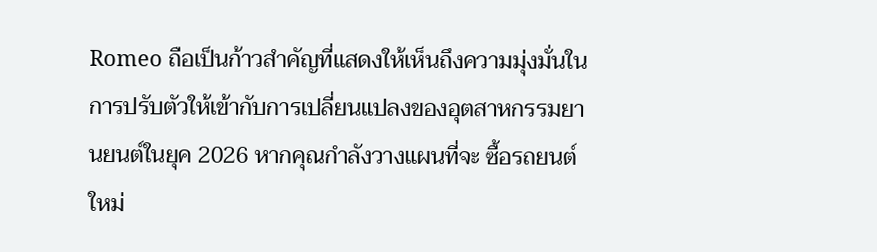Romeo ถือเป็นก้าวสำคัญที่แสดงให้เห็นถึงความมุ่งมั่นในการปรับตัวให้เข้ากับการเปลี่ยนแปลงของอุตสาหกรรมยานยนต์ในยุค 2026 หากคุณกำลังวางแผนที่จะ ซื้อรถยนต์ใหม่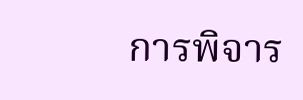การพิจาร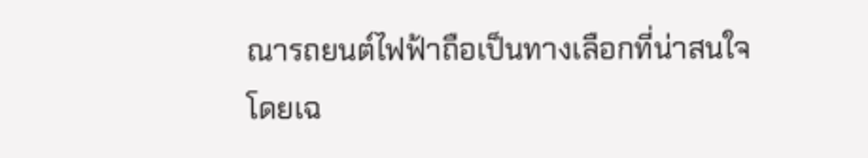ณารถยนต์ไฟฟ้าถือเป็นทางเลือกที่น่าสนใจ โดยเฉ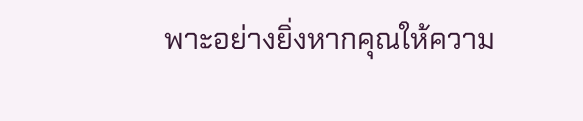พาะอย่างยิ่งหากคุณให้ความ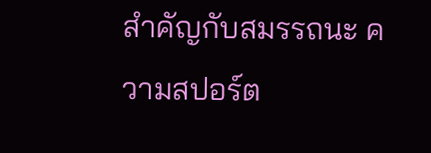สำคัญกับสมรรถนะ ความสปอร์ต